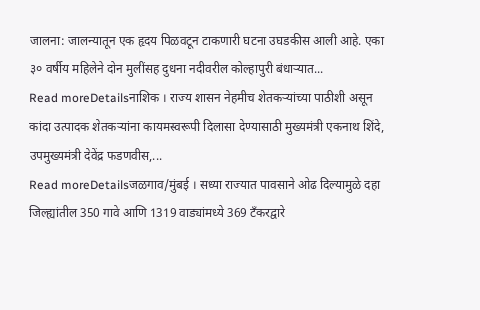जालना: जालन्यातून एक हृदय पिळवटून टाकणारी घटना उघडकीस आली आहे. एका ३० वर्षीय महिलेने दोन मुलींसह दुधना नदीवरील कोल्हापुरी बंधाऱ्यात...
Read moreDetailsनाशिक । राज्य शासन नेहमीच शेतकऱ्यांच्या पाठीशी असून कांदा उत्पादक शेतकऱ्यांना कायमस्वरूपी दिलासा देण्यासाठी मुख्यमंत्री एकनाथ शिंदे, उपमुख्यमंत्री देवेंद्र फडणवीस,...
Read moreDetailsजळगाव/मुंबई । सध्या राज्यात पावसाने ओढ दिल्यामुळे दहा जिल्ह्यांतील 350 गावे आणि 1319 वाड्यांमध्ये 369 टँकरद्वारे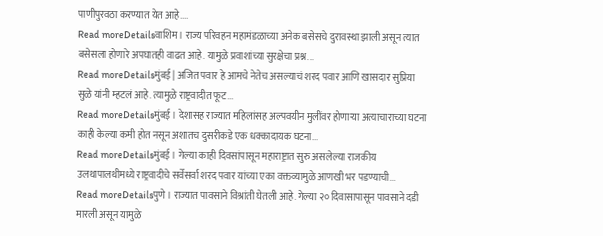पाणीपुरवठा करण्यात येत आहे....
Read moreDetailsवाशिम । राज्य परिवहन महामंडळाच्या अनेक बसेसचे दुरावस्था झाली असून त्यात बसेसला होणारे अपघातही वाढत आहे. यामुळे प्रवाशांच्या सुरक्षेचा प्रश्न...
Read moreDetailsमुंबई | अजित पवार हे आमचे नेतेच असल्याचं शरद पवार आणि खासदार सुप्रिया सुळे यांनी म्हटलं आहे. त्यामुळे राष्ट्रवादीत फूट...
Read moreDetailsमुंबई । देशासह राज्यात महिलांसह अल्पवयीन मुलींवर होणाऱ्या अत्याचाराच्या घटना काही केल्या कमी होत नसून अशातच दुसरीकडे एक धक्कादायक घटना...
Read moreDetailsमुंबई । गेल्या काही दिवसांपासून महाराष्ट्रात सुरु असलेल्या राजकीय उलथापालथीमध्ये राष्ट्रवादीचे सर्वेसर्वा शरद पवार यांच्या एका वक्तव्यामुळे आणखी भर पडण्याची...
Read moreDetailsपुणे । राज्यात पावसाने विश्रांती घेतली आहे. गेल्या २० दिवासापासून पावसाने दडी मारली असून यामुळे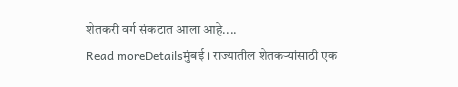शेतकरी वर्ग संकटात आला आहे....
Read moreDetailsमुंबई । राज्यातील शेतकऱ्यांसाठी एक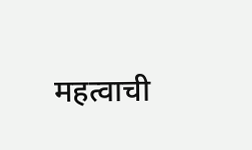महत्वाची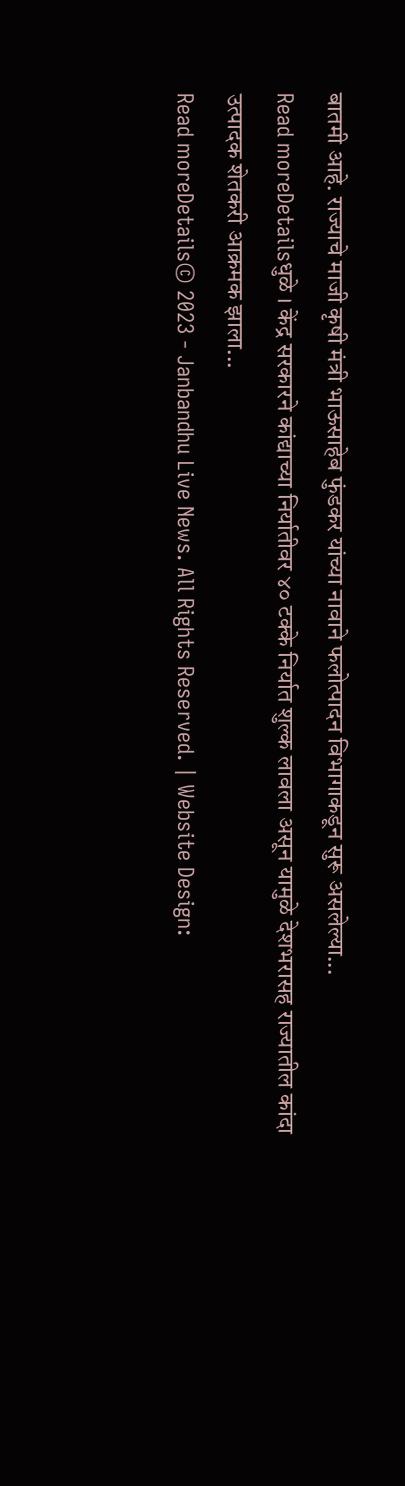बातमी आहे. राज्याचे माजी कृषी मंत्री भाऊसाहेब फुंडकर यांच्या नावाने फलोत्पादन विभागाकडून सुरू असलेल्या...
Read moreDetailsधुळे । केंद्र सरकारने कांद्याच्या निर्यातीवर ४० टक्के निर्यात शुल्क लावला असून यामुळे देशभरासह राज्यातील कांदा उत्पादक शेतकरी आक्रमक झाला...
Read moreDetails© 2023 - Janbandhu Live News. All Rights Reserved. | Website Design: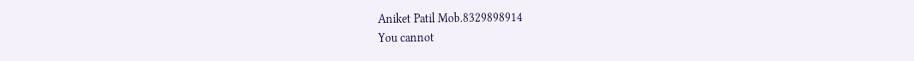Aniket Patil Mob.8329898914
You cannot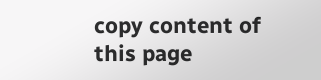copy content of this page